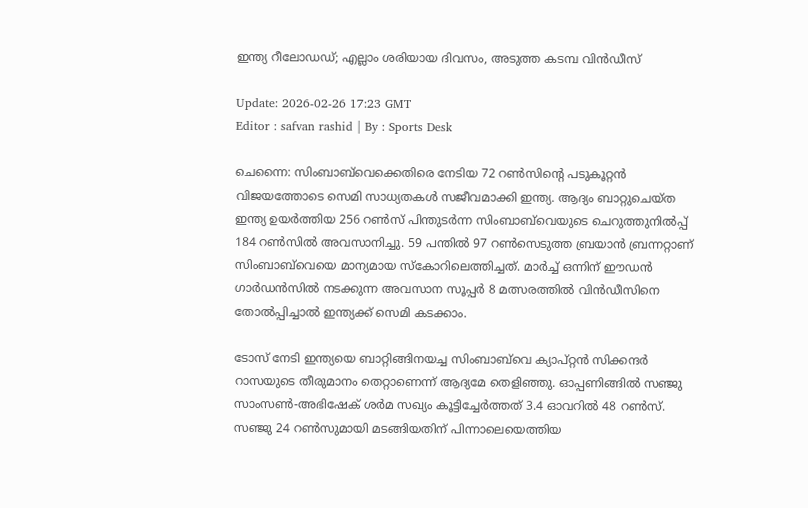ഇന്ത്യ റീലോഡഡ്; എല്ലാം ശരിയായ ദിവസം, അടുത്ത കടമ്പ വിൻഡീസ്

Update: 2026-02-26 17:23 GMT
Editor : safvan rashid | By : Sports Desk

ചെന്നൈ: സിംബാബ്‍വെക്കെതിരെ നേടിയ 72 റൺസിന്റെ പടുകൂറ്റൻ വിജയത്തോടെ സെമി സാധ്യതകൾ സജീവമാക്കി ഇന്ത്യ. ആദ്യം ബാറ്റുചെയ്ത ഇന്ത്യ ഉയർത്തിയ 256 റൺസ് പിന്തുടർന്ന സിംബാബ്‍വെയുടെ ചെറുത്തുനിൽപ്പ് 184 റൺസിൽ അവസാനിച്ചു. 59 പന്തിൽ 97 റൺസെടുത്ത ബ്രയാൻ ബ്രന്നറ്റാണ് സിംബാബ്‍വെയെ മാന്യമായ സ്കോറിലെത്തിച്ചത്. മാർച്ച് ഒന്നിന് ഈഡൻ ഗാർഡൻസിൽ നടക്കുന്ന അവസാന സൂപ്പർ 8 മത്സരത്തിൽ വിൻഡീസിനെ തോൽപ്പിച്ചാൽ ഇന്ത്യക്ക് സെമി കടക്കാം.

ടോസ് നേടി ഇന്ത്യയെ ബാറ്റിങ്ങിനയച്ച സിംബാബ്‍വെ ക്യാപ്റ്റൻ സിക്കന്ദർ റാസയുടെ തീരുമാനം തെറ്റാണെന്ന് ആദ്യമേ തെളിഞ്ഞു. ഓപ്പണിങ്ങിൽ സഞ്ജു സാംസൺ-അഭിഷേക് ശർമ സഖ്യം കൂട്ടിച്ചേർത്തത് 3.4 ഓവറിൽ 48 റൺസ്. സഞ്ജു 24 റൺസുമായി മടങ്ങിയതിന് പിന്നാലെയെത്തിയ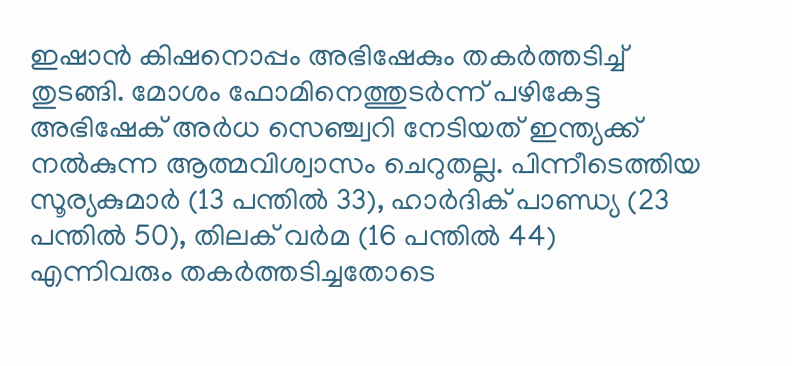ഇഷാൻ കിഷനൊപ്പം അഭിഷേകും തകർത്തടിച്ച് തുടങ്ങി. മോശം ഫോമിനെത്തുടർന്ന് പഴികേട്ട അഭിഷേക് അർധ സെഞ്ച്വറി നേടിയത് ഇന്ത്യക്ക് നൽകുന്ന ആത്മവിശ്വാസം ചെറുതല്ല. പിന്നീടെത്തിയ സൂര്യകുമാർ (13 പന്തിൽ 33), ഹാർദിക് പാണ്ഡ്യ (23 പന്തിൽ 50), തിലക് വർമ (16 പന്തിൽ 44) എന്നിവരും തകർത്തടിച്ചതോടെ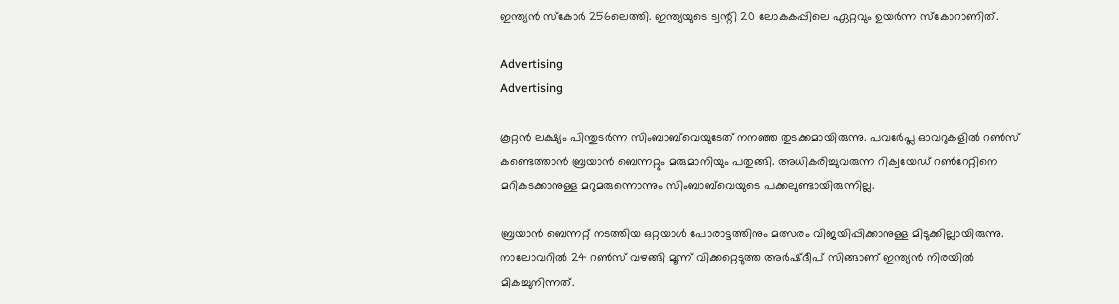ഇന്ത്യൻ സ്കോർ 256ലെത്തി. ഇന്ത്യയുടെ ട്വന്റി 20 ലോകകപ്പിലെ ഏറ്റവും ഉയർന്ന സ്കോറാണിത്.

Advertising
Advertising

കൂറ്റൻ ലക്ഷ്യം പിന്തുടർന്ന സിംബാബ്‍വെയുടേത് നനഞ്ഞ തുടക്കമായിരുന്നു. പവർേപ്ല ഓവറുകളിൽ റൺസ് കണ്ടെത്താൻ ബ്രയാൻ ബെന്നറ്റും മരുമാനിയും പതുങ്ങി. അധികരിച്ചുവരുന്ന റിക്വയേഡ് റൺറേറ്റിനെ മറികടക്കാനുള്ള മറുമരുന്നൊന്നും സിംബാബ്‍വെയുടെ പക്കലുണ്ടായിരുന്നില്ല.

ബ്രയാൻ ബെന്നറ്റ് നടത്തിയ ഒറ്റയാൾ പോരാട്ടത്തിനും മത്സരം വിജയിപ്പിക്കാനുള്ള മിടുക്കില്ലായിരുന്നു. നാലോവറിൽ 24 റൺസ് വഴങ്ങി മൂന്ന് വിക്കറ്റെടുത്ത അർഷ്ദീപ് സിങ്ങാണ് ഇന്ത്യൻ നിരയിൽ മികച്ചുനിന്നത്.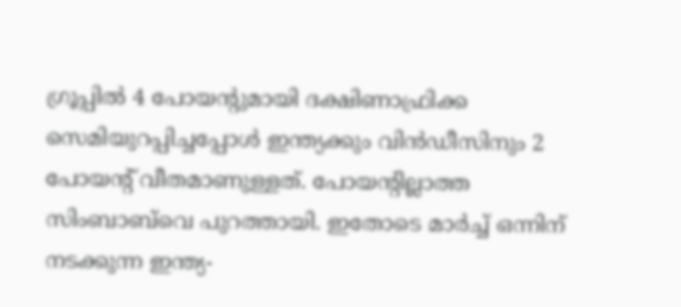ഗ്രൂപ്പിൽ 4 പോയന്റുമായി ദക്ഷിണാഫ്രിക്ക സെമിയുറപ്പിച്ചപ്പോൾ ഇന്ത്യക്കും വിൻഡീസിനും 2 പോയന്റ് വീതമാണുള്ളത്. പോയന്റില്ലാത്ത സിംബാബ്‍വെ പുറത്തായി. ഇതോടെ മാർച്ച് ഒന്നിന് നടക്കുന്ന ഇന്ത്യ-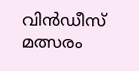വിൻഡീസ് മത്സരം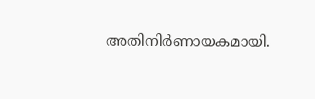അതിനിർണായകമായി.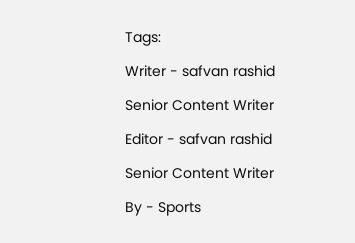Tags:

Writer - safvan rashid

Senior Content Writer

Editor - safvan rashid

Senior Content Writer

By - Sports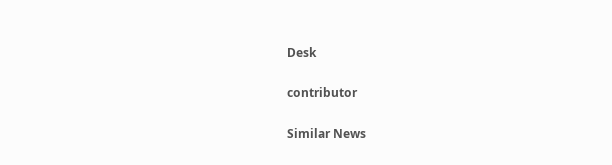Desk

contributor

Similar News